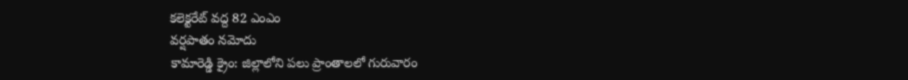కలెక్టరేట్ వద్ద 82 ఎంఎం
వర్షపాతం నమోదు
కామారెడ్డి క్రైం: జిల్లాలోని పలు ప్రాంతాలలో గురువారం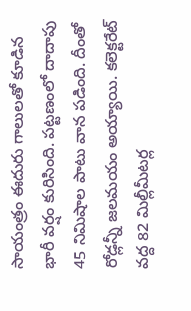సాయంత్రం ఈదురు గాలులతో కూడిన భారీ వర్షం కురిసింది. పట్టణంలో దాదాపు 45 నిమిషాల పాటు వాన పడింది. దీంతో రోడ్లన్నీ జలమయం అయ్యాయి. కలెక్టరేట్ వద్ద 82 మిల్లీమీటర్ల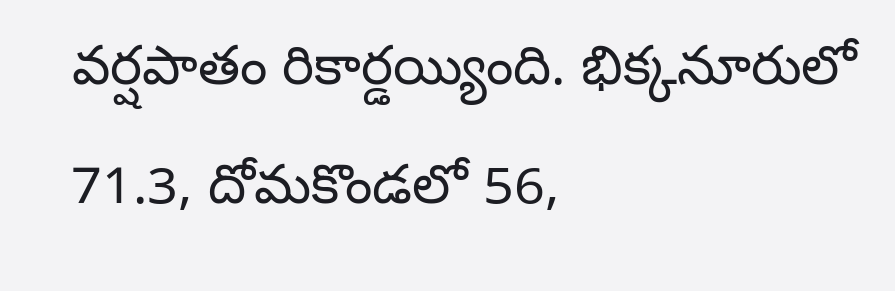వర్షపాతం రికార్డయ్యింది. భిక్కనూరులో 71.3, దోమకొండలో 56,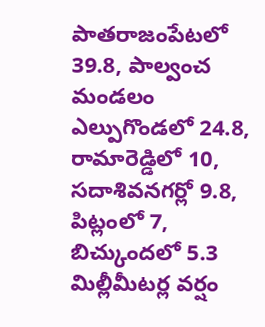పాతరాజంపేటలో 39.8, పాల్వంచ మండలం ఎల్పుగొండలో 24.8, రామారెడ్డిలో 10, సదాశివనగర్లో 9.8, పిట్లంలో 7, బిచ్కుందలో 5.3 మిల్లీమీటర్ల వర్షం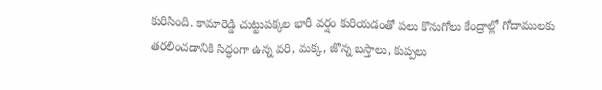కురిసింది. కామారెడ్డి చుట్టుపక్కల భారీ వర్షం కురియడంతో పలు కొనుగోలు కేంద్రాల్లో గోదాములకు తరలించడానికి సిద్ధంగా ఉన్న వరి, మక్క, జొన్న బస్తాలు, కుప్పలు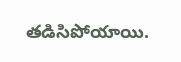తడిసిపోయాయి.